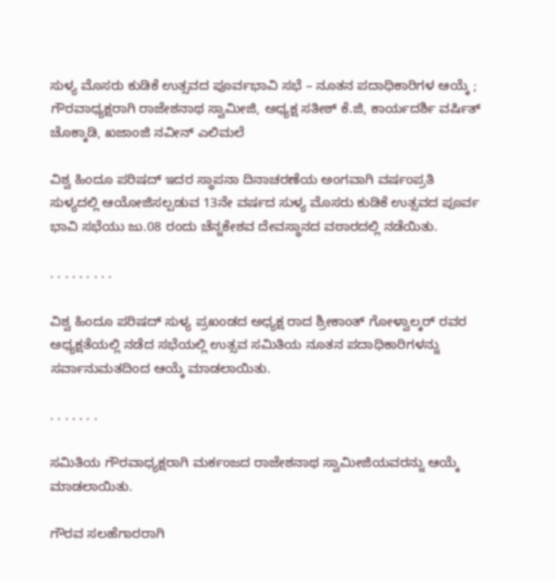ಸುಳ್ಯ ಮೊಸರು ಕುಡಿಕೆ ಉತ್ಸವದ ಪೂರ್ವಭಾವಿ ಸಭೆ – ನೂತನ ಪದಾಧಿಕಾರಿಗಳ ಆಯ್ಕೆ ; ಗೌರವಾಧ್ಯಕ್ಷರಾಗಿ ರಾಜೇಶನಾಥ ಸ್ವಾಮೀಜಿ, ಅಧ್ಯಕ್ಷ ಸತೀಶ್ ಕೆ.ಜಿ, ಕಾರ್ಯದರ್ಶಿ ವರ್ಷಿತ್ ಚೊಕ್ಕಾಡಿ, ಖಜಾಂಜಿ ನವೀನ್ ಎಲಿಮಲೆ

ವಿಶ್ವ ಹಿಂದೂ ಪರಿಷದ್ ಇದರ ಸ್ಥಾಪನಾ ದಿನಾಚರಣೆಯ ಅಂಗವಾಗಿ ವರ್ಷಂಪ್ರತಿ ಸುಳ್ಯದಲ್ಲಿ ‌ಆಯೋಜಿಸಲ್ಪಡುವ 13ನೇ ವರ್ಷದ ಸುಳ್ಯ ಮೊಸರು ಕುಡಿಕೆ ಉತ್ಸವದ ಪೂರ್ವ ಭಾವಿ ಸಭೆಯು ಜು.08 ರಂದು ಚೆನ್ನಕೇಶವ ದೇವಸ್ಥಾನದ ವಠಾರದಲ್ಲಿ ನಡೆಯಿತು.

. . . . . . . . .

ವಿಶ್ವ ಹಿಂದೂ ಪರಿಷದ್ ಸುಳ್ಯ ಪ್ರಖಂಡದ ಅಧ್ಯಕ್ಷ ರಾದ ಶ್ರೀಕಾಂತ್ ಗೋಳ್ವಾಲ್ಕರ್ ರವರ ಅಧ್ಯಕ್ಷತೆಯಲ್ಲಿ ನಡೆದ ಸಭೆಯಲ್ಲಿ ಉತ್ಸವ ಸಮಿತಿಯ ನೂತನ ಪದಾಧಿಕಾರಿಗಳನ್ನು ಸರ್ವಾನುಮತದಿಂದ ಆಯ್ಕೆ ಮಾಡಲಾಯಿತು.

. . . . . . .

ಸಮಿತಿಯ ಗೌರವಾಧ್ಯಕ್ಷರಾಗಿ ಮರ್ಕಂಜದ ರಾಜೇಶನಾಥ ಸ್ವಾಮೀಜಿಯವರನ್ನು ಆಯ್ಕೆ ಮಾಡಲಾಯಿತು.

ಗೌರವ ಸಲಹೆಗಾರರಾಗಿ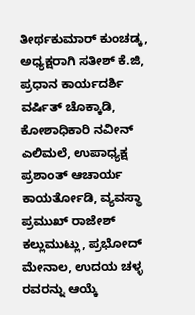ತೀರ್ಥಕುಮಾರ್ ಕುಂಚಡ್ಕ, ಅಧ್ಯಕ್ಷರಾಗಿ ಸತೀಶ್ ಕೆ.ಜಿ, ಪ್ರಧಾನ ಕಾರ್ಯದರ್ಶಿ ವರ್ಷಿತ್ ಚೊಕ್ಕಾಡಿ, ಕೋಶಾಧಿಕಾರಿ ನವೀನ್ ಎಲಿಮಲೆ, ಉಪಾಧ್ಯಕ್ಷ ಪ್ರಶಾಂತ್ ಆಚಾರ್ಯ ಕಾಯರ್ತೋಡಿ, ವ್ಯವಸ್ಥಾ ಪ್ರಮುಖ್ ರಾಜೇಶ್ ಕಲ್ಲುಮುಟ್ಲು, ಪ್ರಭೋದ್ ಮೇನಾಲ, ಉದಯ ಚಳ್ಳ ರವರನ್ನು ಆಯ್ಕೆ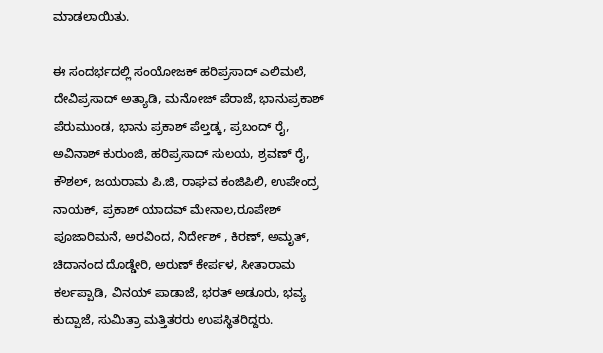ಮಾಡಲಾಯಿತು.

ಈ ಸಂದರ್ಭದಲ್ಲಿ ಸಂಯೋಜಕ್ ಹರಿಪ್ರಸಾದ್ ಎಲಿಮಲೆ, ದೇವಿಪ್ರಸಾದ್ ಅತ್ಯಾಡಿ, ಮನೋಜ್ ಪೆರಾಜೆ, ಭಾನುಪ್ರಕಾಶ್ ಪೆರುಮುಂಡ, ಭಾನು ಪ್ರಕಾಶ್ ಪೆಲ್ತಡ್ಕ, ಪ್ರಬಂದ್ ರೈ, ಅವಿನಾಶ್ ಕುರುಂಜಿ, ಹರಿಪ್ರಸಾದ್ ಸುಲಯ, ಶ್ರವಣ್ ರೈ, ಕೌಶಲ್, ಜಯರಾಮ ಪಿ.ಜಿ, ರಾಘವ ಕಂಜಿಪಿಲಿ, ಉಪೇಂದ್ರ ನಾಯಕ್, ಪ್ರಕಾಶ್ ಯಾದವ್ ಮೇನಾಲ,ರೂಪೇಶ್ ಪೂಜಾರಿಮನೆ, ಅರವಿಂದ, ನಿರ್ದೇಶ್ , ಕಿರಣ್, ಅಮೃತ್, ಚಿದಾನಂದ ದೊಡ್ಡೇರಿ, ಅರುಣ್ ಕೇರ್ಪಳ, ಸೀತಾರಾಮ ಕರ್ಲಪ್ಪಾಡಿ, ವಿನಯ್ ಪಾಡಾಜೆ, ಭರತ್ ಅಡೂರು, ಭವ್ಯ ಕುದ್ಪಾಜೆ, ಸುಮಿತ್ರಾ ಮತ್ತಿತರರು ಉಪಸ್ಥಿತರಿದ್ದರು.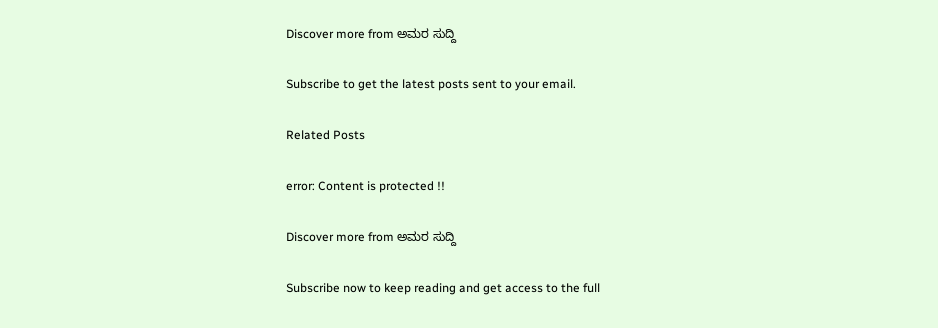Discover more from ಅಮರ ಸುದ್ದಿ

Subscribe to get the latest posts sent to your email.

Related Posts

error: Content is protected !!

Discover more from ಅಮರ ಸುದ್ದಿ

Subscribe now to keep reading and get access to the full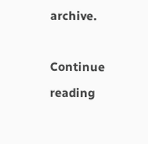archive.

Continue reading